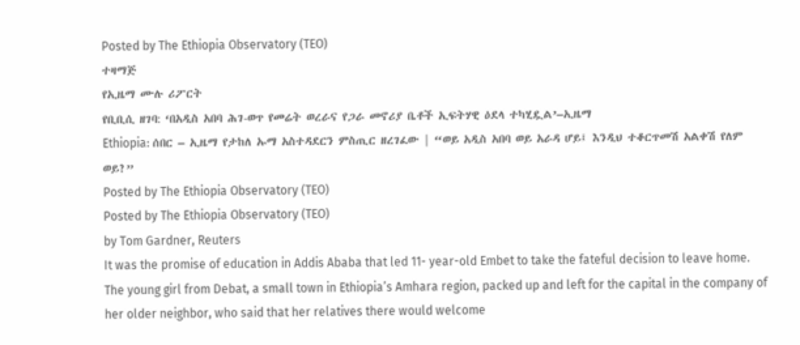Posted by The Ethiopia Observatory (TEO)
ተዛማጅ
የኢዜማ ሙሉ ሪፖርት
የቢቢሲ ዘገባ: ‘በአዲስ አበባ ሕገ-ወጥ የመሬት ወረራና የጋራ መኖሪያ ቤቶች ኢፍትሃዊ ዕደላ ተካሂዷል’–ኢዜማ
Ethiopia: ሰበር – ኢዜማ የታከለ ኡማ አስተዳደርን ምስጢር ዘረገፈው | “ወይ አዲስ አበባ ወይ አራዳ ሆይ፤ እንዲህ ተቆርጥመሽ አልቀሽ የለም ወይ?”
Posted by The Ethiopia Observatory (TEO)
Posted by The Ethiopia Observatory (TEO)
by Tom Gardner, Reuters
It was the promise of education in Addis Ababa that led 11- year-old Embet to take the fateful decision to leave home.
The young girl from Debat, a small town in Ethiopia’s Amhara region, packed up and left for the capital in the company of her older neighbor, who said that her relatives there would welcome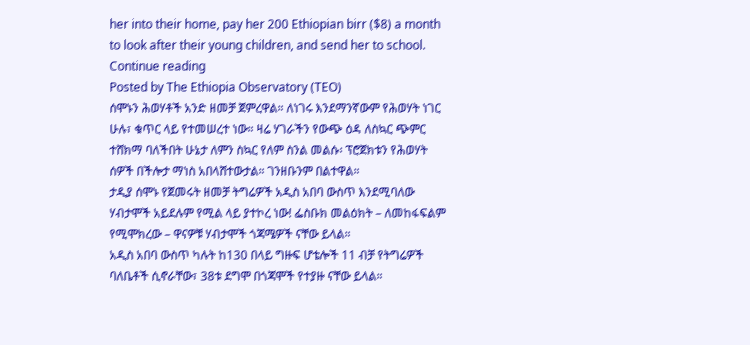her into their home, pay her 200 Ethiopian birr ($8) a month to look after their young children, and send her to school.
Continue reading
Posted by The Ethiopia Observatory (TEO)
ሰሞኑን ሕወሃቶች አንድ ዘመቻ ጀምረዋል። ለነገሩ እንደማንኛውም የሕወሃት ነገር ሁሉ፣ ቁጥር ላይ የተመሠረተ ነው። ዛሬ ሃገራችን የውጭ ዕዳ ለስኳር ጭምር ተሸክማ ባለችበት ሁኔታ ለምን ስኳር የለም ስንል መልሱ፡ ፕሮጀክቱን የሕወሃት ሰዎች በችሎታ ማነስ አበላሸተውታል። ገንዘቡንም በልተዋል።
ታዲያ ሰሞኑ የጀመሩት ዘመቻ ትግሬዎች አዲስ አበባ ውስጥ እንደሚባለው ሃብታሞች አይደሉም የሚል ላይ ያተኮረ ነው! ፌስቡክ መልዕክት – ለመከፋፍልም የሚሞክረው – ዋናዎቹ ሃብታሞች ጎጃሜዎች ናቸው ይላል።
አዲስ አበባ ውስጥ ካሉት ከ130 በላይ ግዙፍ ሆቴሎች 11 ብቻ የትግሬዎች ባለቤቶች ሲኖራቸው፣ 38ቱ ደግሞ በጎጃሞች የተያዙ ናቸው ይላል።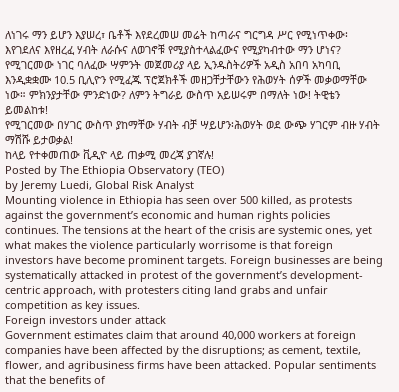ለነገሩ ማን ይሆን እያሠረ፣ ቤቶች እየደረመሠ መሬት ከጣራና ግርግዳ ሥር የሚነጥቀው፡ እየገደለና እየዘረፈ ሃብት ለራሱና ለወገኖቹ የሚያስተላልፈውና የሚያካብተው ማን ሆነና?
የሚገርመው ነገር ባለፈው ሣምንት መጀመሪያ ላይ ኢንዱስትሪዎች አዲስ አበባ አካባቢ እንዲቋቋሙ 10.5 ቢሊዮን የሚፈጁ ፕሮጀክቶች መዘጋቸታቸውን የሕወሃት ሰዎች መቃወማቸው ነው። ምክንያታቸው ምንድነው? ለምን ትግራይ ውስጥ አይሠሩም በማለት ነው! ትዊቴን ይመልከቱ!
የሚገርመው በሃገር ውስጥ ያከማቸው ሃብት ብቻ ሣይሆን፡ሕወሃት ወደ ውጭ ሃገርም ብዙ ሃብት ማሽሹ ይታወቃል!
ከላይ የተቀመጠው ቪዲዮ ላይ ጠቃሚ መረጃ ያገኛሉ!
Posted by The Ethiopia Observatory (TEO)
by Jeremy Luedi, Global Risk Analyst
Mounting violence in Ethiopia has seen over 500 killed, as protests against the government’s economic and human rights policies continues. The tensions at the heart of the crisis are systemic ones, yet what makes the violence particularly worrisome is that foreign investors have become prominent targets. Foreign businesses are being systematically attacked in protest of the government’s development-centric approach, with protesters citing land grabs and unfair competition as key issues.
Foreign investors under attack
Government estimates claim that around 40,000 workers at foreign companies have been affected by the disruptions; as cement, textile, flower, and agribusiness firms have been attacked. Popular sentiments that the benefits of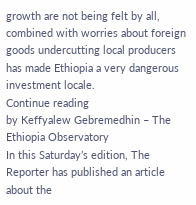growth are not being felt by all, combined with worries about foreign goods undercutting local producers has made Ethiopia a very dangerous investment locale.
Continue reading
by Keffyalew Gebremedhin – The Ethiopia Observatory
In this Saturday’s edition, The Reporter has published an article about the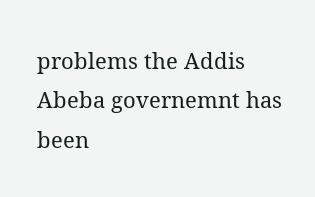problems the Addis Abeba governemnt has been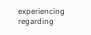experiencing regarding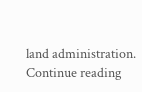land administration.
Continue reading